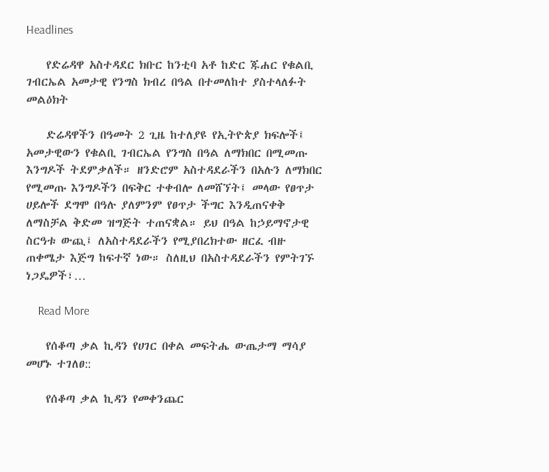Headlines

    የድሬዳዋ አስተዳደር ክቡር ከንቲባ አቶ ከድር ጁሐር የቁልቢ ገብርኤል አመታዊ የንግስ ክብረ በዓል በተመለከተ ያስተላለፉት መልዕክት

    ድሬዳዋችን በዓመት 2 ጊዜ ከተለያዩ የኢትዮጵያ ክፍሎች፤ አመታዊውን የቁልቢ ገብርኤል የንግስ በዓል ለማክበር በሚመጡ እንግዶች ትደምቃለች። ዘንድሮም አስተዳደራችን በአሉን ለማክበር የሚመጡ እንግዶችን በፍቅር ተቀብሎ ለመሸኘት፤ መላው የፀጥታ ሀይሎች ደግሞ በዓሉ ያለምንም የፀጥታ ችግር እንዲጠናቀቅ ለማስቻል ቅድመ ዝግጅት ተጠናቋል። ይህ በዓል ከኃይማኖታዊ ስርዓቱ ውጪ፤ ለአስተዳደራችን የሚያበረክተው ዘርፈ ብዙ ጠቀሜታ እጅግ ከፍተኛ ነው። ስለዚህ በአስተዳደራችን የምትገኙ ነጋዴዎች፣…

    Read More

    የሰቆጣ ቃል ኪዳን የሀገር በቀል መፍትሔ ውጤታማ ማሳያ መሆኑ ተገለፀ::

    የሰቆጣ ቃል ኪዳን የመቀንጨር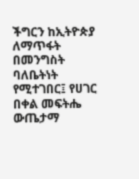ችግርን ከኢትዮጵያ ለማጥፋት በመንግስት ባለቤትነት የሚተገበር፤ የሀገር በቀል መፍትሔ ውጤታማ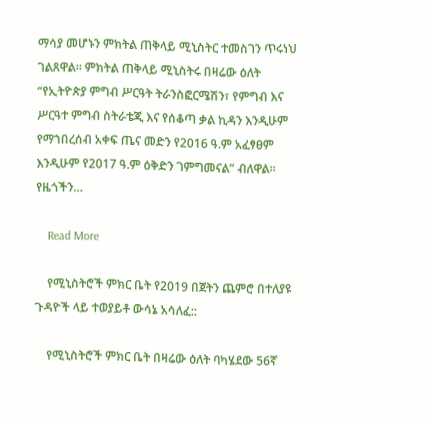ማሳያ መሆኑን ምክትል ጠቅላይ ሚኒስትር ተመስገን ጥሩነህ ገልጸዋል፡፡ ምክትል ጠቅላይ ሚኒስትሩ በዛሬው ዕለት “የኢትዮጵያ ምግብ ሥርዓት ትራንስፎርሜሽን፣ የምግብ እና ሥርዓተ ምግብ ስትራቴጂ እና የሰቆጣ ቃል ኪዳን እንዲሁም የማኀበረሰብ አቀፍ ጤና መድን የ2016 ዓ.ም አፈፃፀም እንዲሁም የ2017 ዓ.ም ዕቅድን ገምግመናል” ብለዋል፡፡ የዜጎችን…

    Read More

    የሚኒስትሮች ምክር ቤት የ2019 በጀትን ጨምሮ በተለያዩ ጉዳዮች ላይ ተወያይቶ ውሳኔ አሳለፈ::

    የሚኒስትሮች ምክር ቤት በዛሬው ዕለት ባካሄደው 56ኛ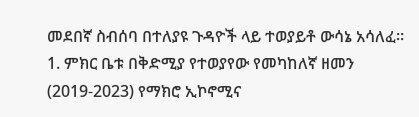መደበኛ ስብሰባ በተለያዩ ጉዳዮች ላይ ተወያይቶ ውሳኔ አሳለፈ፡፡ 1. ምክር ቤቱ በቅድሚያ የተወያየው የመካከለኛ ዘመን (2019-2023) የማክሮ ኢኮኖሚና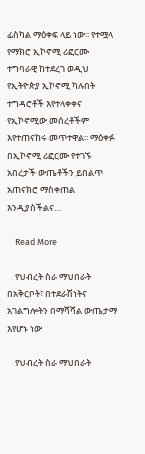ፊስካል ማዕቀፍ ላይ ነው፡፡ የተሟላ የማክሮ ኢኮኖሚ ሪፎርሙ ተግባራዊ ከተደረገ ወዲህ የኢትዮጵያ ኢኮኖሚ ካሉበት ተግዳሮቶች እየተላቀቀና የኢኮኖሚው መሰረቶችም እየተጠናከሩ መጥተዋል፡፡ ማዕቀፉ በኢኮኖሚ ሪፎርሙ የተገኙ አበረታች ውጤቶችን ይበልጥ አጠናክሮ ማስቀጠል እንዲያስችልና…

    Read More

    የህብረት ስራ ማህበራት በአቅርቦት፣ በተደራሽነትና አገልግሎትን በማሻሻል ውጤታማ እየሆኑ ነው

    የህብረት ስራ ማህበራት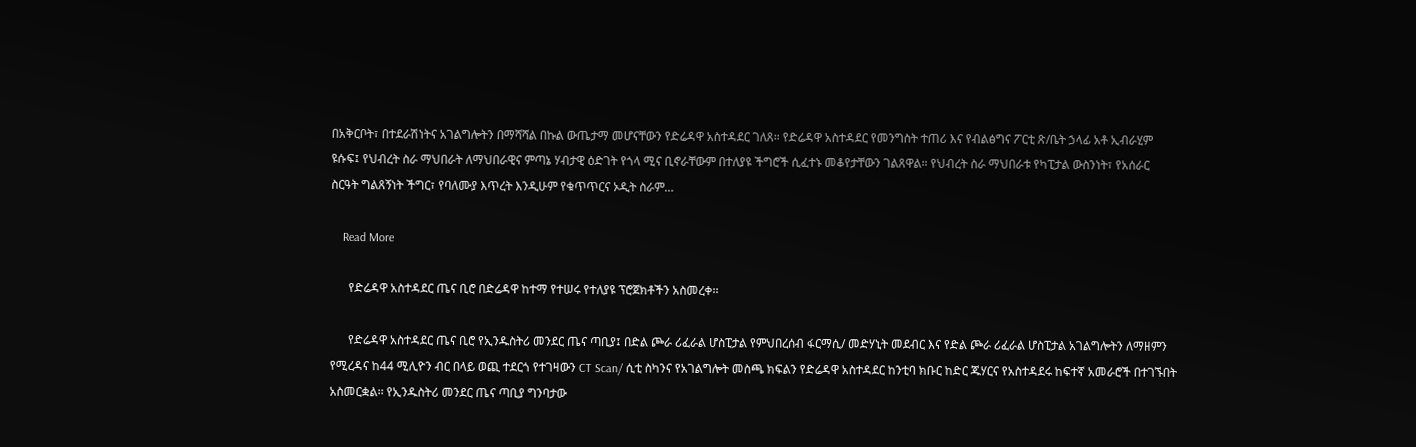በአቅርቦት፣ በተደራሽነትና አገልግሎትን በማሻሻል በኩል ውጤታማ መሆናቸውን የድሬዳዋ አስተዳደር ገለጸ። የድሬዳዋ አስተዳደር የመንግስት ተጠሪ እና የብልፅግና ፖርቲ ጽ/ቤት ኃላፊ አቶ ኢብራሂም ዩሱፍ፤ የህብረት ስራ ማህበራት ለማህበራዊና ምጣኔ ሃብታዊ ዕድገት የጎላ ሚና ቢኖራቸውም በተለያዩ ችግሮች ሲፈተኑ መቆየታቸውን ገልጸዋል። የህብረት ስራ ማህበራቱ የካፒታል ውስንነት፣ የአሰራር ስርዓት ግልጸኝነት ችግር፣ የባለሙያ እጥረት እንዲሁም የቁጥጥርና ኦዲት ስራም…

    Read More

      የድሬዳዋ አስተዳደር ጤና ቢሮ በድሬዳዋ ከተማ የተሠሩ የተለያዩ ፕሮጀክቶችን አስመረቀ፡፡

      የድሬዳዋ አስተዳደር ጤና ቢሮ የኢንዱስትሪ መንደር ጤና ጣቢያ፤ በድል ጮራ ሪፈራል ሆስፒታል የምህበረሰብ ፋርማሲ/ መድሃኒት መደብር እና የድል ጮራ ሪፈራል ሆስፒታል አገልግሎትን ለማዘምን የሚረዳና ከ44 ሚሊዮን ብር በላይ ወጪ ተደርጎ የተገዛውን CT Scan/ ሲቲ ስካንና የአገልግሎት መስጫ ክፍልን የድሬዳዋ አስተዳደር ከንቲባ ክቡር ከድር ጁሃርና የአስተዳደሩ ከፍተኛ አመራሮች በተገኙበት አስመርቋል፡፡ የኢንዱስትሪ መንደር ጤና ጣቢያ ግንባታው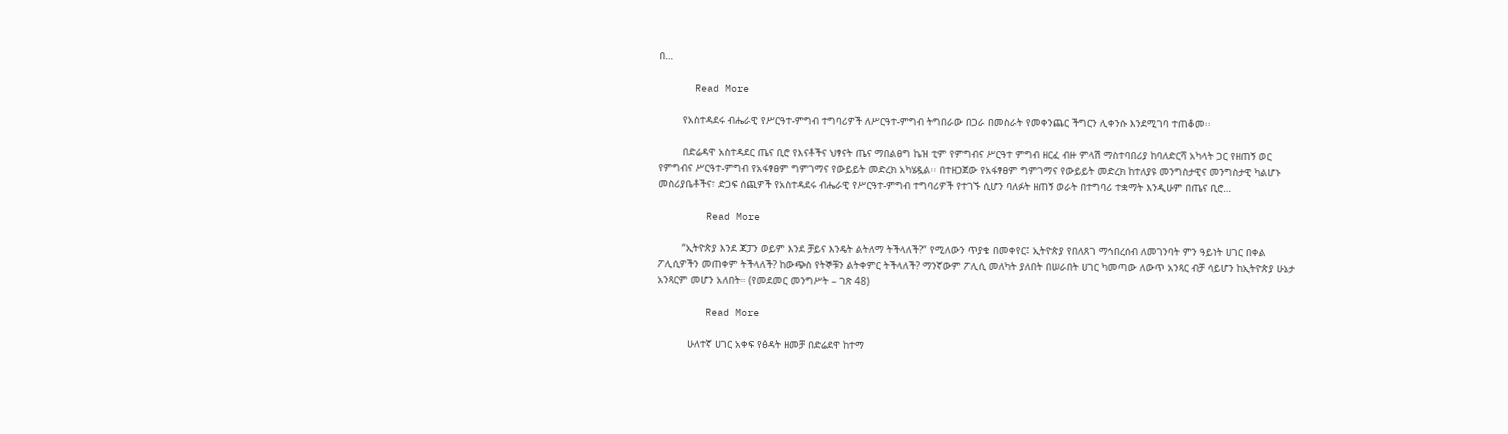በ…

      Read More

        የአስተዳደሩ ብሔራዊ የሥርዓተ-ምግብ ተግባሪዎች ለሥርዓተ-ምግብ ትግበራው በጋራ በመስራት የመቀንጨር ችግርን ሊቀንሱ እንደሚገባ ተጠቆመ፡፡

        በድሬዳዋ አስተዳደር ጤና ቢሮ የእናቶችና ህፃናት ጤና ማበልፀግ ኬዝ ቲም የምግብና ሥርዓተ ምግብ ዘርፈ ብዙ ምላሽ ማስተባበሪያ ከባለድርሻ አካላት ጋር የዘጠኝ ወር የምግብና ሥርዓተ-ምግብ የአፋፃፀም ግምገማና የውይይት መድረክ አካሄዷል፡፡ በተዘጋጀው የአፋፃፀም ግምገማና የውይይት መድረክ ከተለያዩ መንግስታዊና መንግስታዊ ካልሆኑ መስሪያቤቶችና፣ ድጋፍ ሰጪዎች የአስተዳደሩ ብሔራዊ የሥርዓተ-ምግብ ተግባሪዎች የተገኙ ሲሆን ባለፉት ዘጠኝ ወራት በተግባሪ ተቋማት እንዲሁም በጤና ቢሮ…

        Read More

        “ኢትዮጵያ እንደ ጃፓን ወይም እንደ ቻይና እንዴት ልትለማ ትችላለች?” የሚለውን ጥያቄ በመቀየር፤ ኢትዮጵያ የበለጸገ ማኅበረሰብ ለመገንባት ምን ዓይነት ሀገር በቀል ፖሊሲዎችን መጠቀም ትችላለች? ከውጭስ የትኞቹን ልትቀምር ትችላለች? ማንኛውም ፖሊሲ መለካት ያለበት በሠራበት ሀገር ካመጣው ለውጥ አንጻር ብቻ ሳይሆን ከኢትዮጵያ ሁኔታ አንጻርም መሆን አለበት። (የመደመር መንግሥት – ገጽ 48)

        Read More

          ሁለተኛ ሀገር አቀፍ የፅዳት ዘመቻ በድሬደዋ ከተማ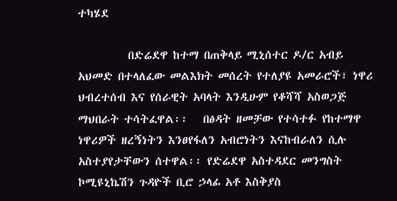ተካሄደ

          በድሬደዋ ከተማ በጠቅላይ ሚኒሰተር ዶ/ር አብይ አህመድ በተላለፈው መልእክት መሰረት የተለያዩ አመራሮች፣ ነዋሪ ህብረተሰብ እና የሰራዊት አባላት እንዲሁም የቆሻሻ አስወጋጅ ማህበራት ተሳትፈዋል፡፡   በፅዳት ዘመቻው የተሳተፉ የከተማዋ ነዋሪዎች ዘረኝነትን እንፀየፋለን አብሮነትን እናከብራለን ሲሉ አስተያየታቸውን ሰተዋል፡፡ የድሬደዋ አስተዳደር መንግስት ኮሚዩኒኬሽን ጉዳዮች ቢሮ ኃላፊ አቶ እስቅያስ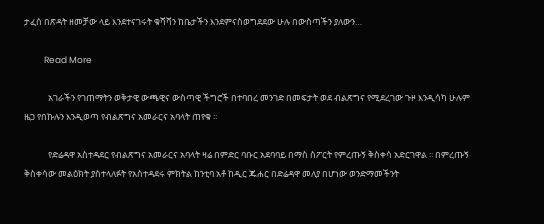ታፈሰ በጽዳት ዘመቻው ላይ እንደተናገሩት ቁሻሻን ከቤታችን እንደምናስወግደደው ሁሉ በውስጣችን ያለውን…

          Read More

            አገራችን የገጠማትን ወቅታዊ ውጫዊና ውስጣዊ ችግሮች በተባበረ መንገድ በመፍታት ወደ ብልጽግና የሚደረገው ጉዞ እንዲሳካ ሁሉም ዜጋ የበኩሉን እንዲወጣ የብልጽግና አመራርና አባላት ጠየቁ ፡፡

            የድሬዳዋ አስተዳደር የብልጽግና አመራርና አባላት ዛሬ በምድር ባቡር አደባባይ በማስ ስፖርት የምረጡኝ ቅስቀሳ አድርገዋል ፡፡ በምረጡኝ ቅስቀሳው መልዕክት ያስተላለፉት የአስተዳደሩ ምክትል ከንቲባ አቶ ከዲር ጁሐር በድሬዳዋ መለያ በሆነው ወንድማመችንት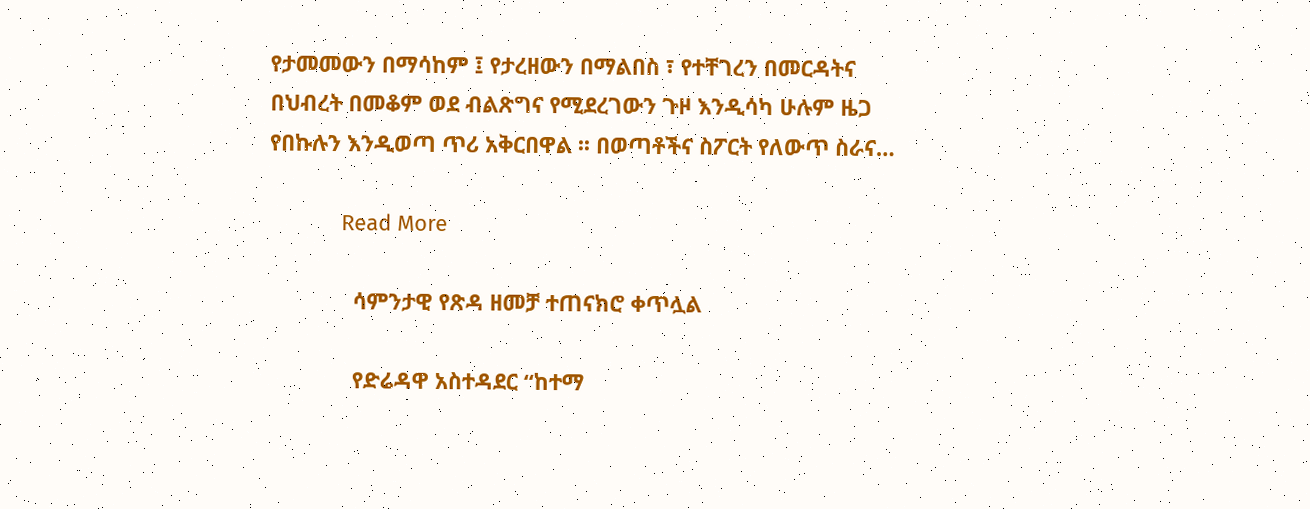የታመመውን በማሳከም ፤ የታረዘውን በማልበስ ፣ የተቸገረን በመርዳትና በህብረት በመቆም ወደ ብልጽግና የሚደረገውን ጉዞ እንዲሳካ ሁሉም ዜጋ የበኩሉን እንዲወጣ ጥሪ አቅርበዋል ፡፡ በወጣቶችና ስፖርት የለውጥ ስራና…

            Read More

              ሳምንታዊ የጽዳ ዘመቻ ተጠናክሮ ቀጥሏል

              የድሬዳዋ አስተዳደር “ከተማ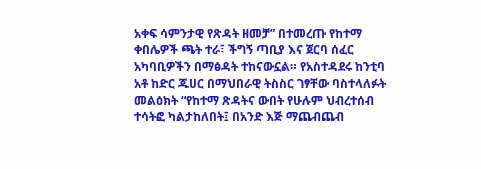አቀፍ ሳምንታዊ የጽዳት ዘመቻ” በተመረጡ የከተማ ቀበሌዎች ጫት ተራ፣ ችግኝ ጣቢያ እና ጀርባ ሰፈር አካባቢዎችን በማፅዳት ተከናውኗል። የአስተዳደሩ ከንቲባ አቶ ከድር ጁሀር በማህበራዊ ትስስር ገፃቸው ባስተላለፉት መልዕክት “የከተማ ጽዳትና ውበት የሁሉም ህብረተሰብ ተሳትፎ ካልታከለበት፤ በአንድ እጅ ማጨብጨብ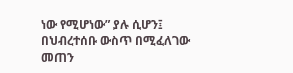ነው የሚሆነው” ያሉ ሲሆን፤ በህብረተሰቡ ውስጥ በሚፈለገው መጠን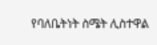የባለቤትነት ስሜት ሊስተዋል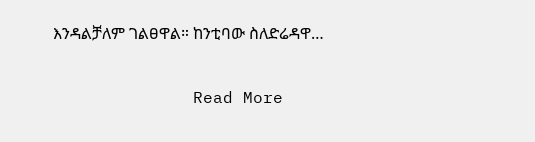እንዳልቻለም ገልፀዋል። ከንቲባው ስለድሬዳዋ…

              Read More